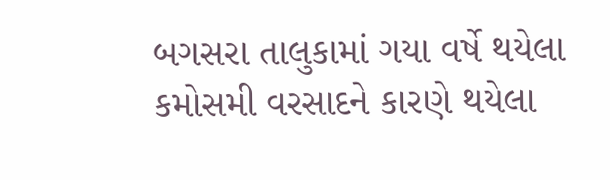બગસરા તાલુકામાં ગયા વર્ષે થયેલા કમોસમી વરસાદને કારણે થયેલા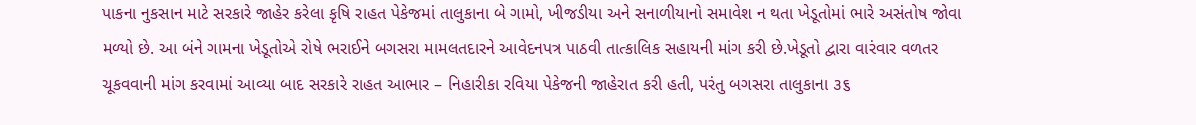પાકના નુકસાન માટે સરકારે જાહેર કરેલા કૃષિ રાહત પેકેજમાં તાલુકાના બે ગામો, ખીજડીયા અને સનાળીયાનો સમાવેશ ન થતા ખેડૂતોમાં ભારે અસંતોષ જોવા મળ્યો છે. આ બંને ગામના ખેડૂતોએ રોષે ભરાઈને બગસરા મામલતદારને આવેદનપત્ર પાઠવી તાત્કાલિક સહાયની માંગ કરી છે.ખેડૂતો દ્વારા વારંવાર વળતર ચૂકવવાની માંગ કરવામાં આવ્યા બાદ સરકારે રાહત આભાર – નિહારીકા રવિયા પેકેજની જાહેરાત કરી હતી, પરંતુ બગસરા તાલુકાના ૩૬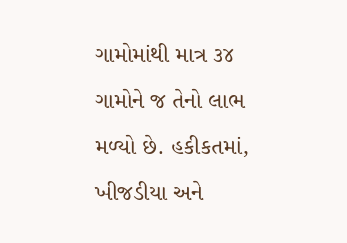ગામોમાંથી માત્ર ૩૪ ગામોને જ તેનો લાભ મળ્યો છે. હકીકતમાં, ખીજડીયા અને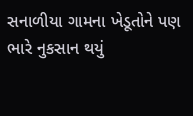સનાળીયા ગામના ખેડૂતોને પણ ભારે નુકસાન થયું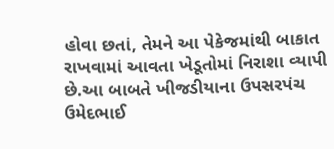હોવા છતાં, તેમને આ પેકેજમાંથી બાકાત રાખવામાં આવતા ખેડૂતોમાં નિરાશા વ્યાપી છે.આ બાબતે ખીજડીયાના ઉપસરપંચ ઉમેદભાઈ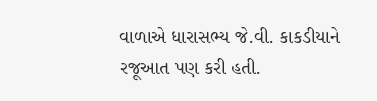વાળાએ ધારાસભ્ય જે.વી. કાકડીયાને રજૂઆત પણ કરી હતી.